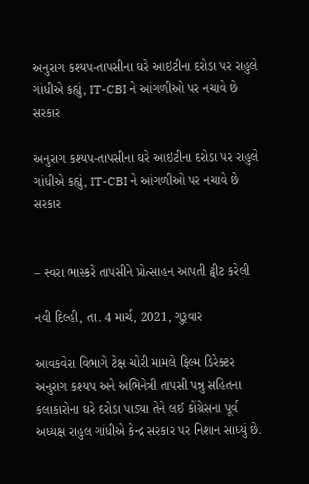અનુરાગ કશ્યપ-તાપસીના ઘરે આઇટીના દરોડા પર રાહુલે ગાંધીએ કહ્યું, IT-CBI ને આંગળીઓ પર નચાવે છે સરકાર

અનુરાગ કશ્યપ-તાપસીના ઘરે આઇટીના દરોડા પર રાહુલે ગાંધીએ કહ્યું, IT-CBI ને આંગળીઓ પર નચાવે છે સરકાર


– સ્વરા ભાસ્કરે તાપસીને પ્રોત્સાહન આપતી ટ્વીટ કરેલી

નવી દિલ્હી, તા. 4 માર્ચ, 2021, ગુરૂવાર

આવકવેરા વિભાગે ટેક્ષ ચોરી મામલે ફિલ્મ ડિરેક્ટર અનુરાગ કશ્યપ અને અભિનેત્રી તાપસી પન્નુ સહિતના કલાકારોના ઘરે દરોડા પાડ્યા તેને લઈ કોંગ્રેસના પૂર્વ અધ્યક્ષ રાહુલ ગાંધીએ કેન્દ્ર સરકાર પર નિશાન સાધ્યું છે.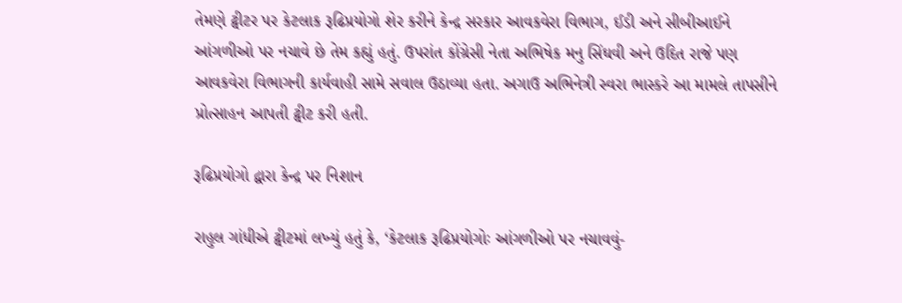તેમણે ટ્વીટર પર કેટલાક રૂઢિપ્રયોગો શેર કરીને કેન્દ્ર સરકાર આવકવેરા વિભાગ, ઈડી અને સીબીઆઈને આંગળીઓ પર નચાવે છે તેમ કહ્યું હતું. ઉપરાંત કોંગ્રેસી નેતા અભિષેક મનુ સિંઘવી અને ઉદિત રાજે પણ આવકવેરા વિભાગની કાર્યવાહી સામે સવાલ ઉઠાવ્યા હતા. અગાઉ અભિનેત્રી સ્વરા ભાસ્કરે આ મામલે તાપસીને પ્રોત્સાહન આપતી ટ્વીટ કરી હતી.

રૂઢિપ્રયોગો દ્વારા કેન્દ્ર પર નિશાન

રાહુલ ગાંધીએ ટ્વીટમાં લખ્યું હતું કે, ‘કેટલાક રૂઢિપ્રયોગોઃ આંગળીઓ પર નચાવવું-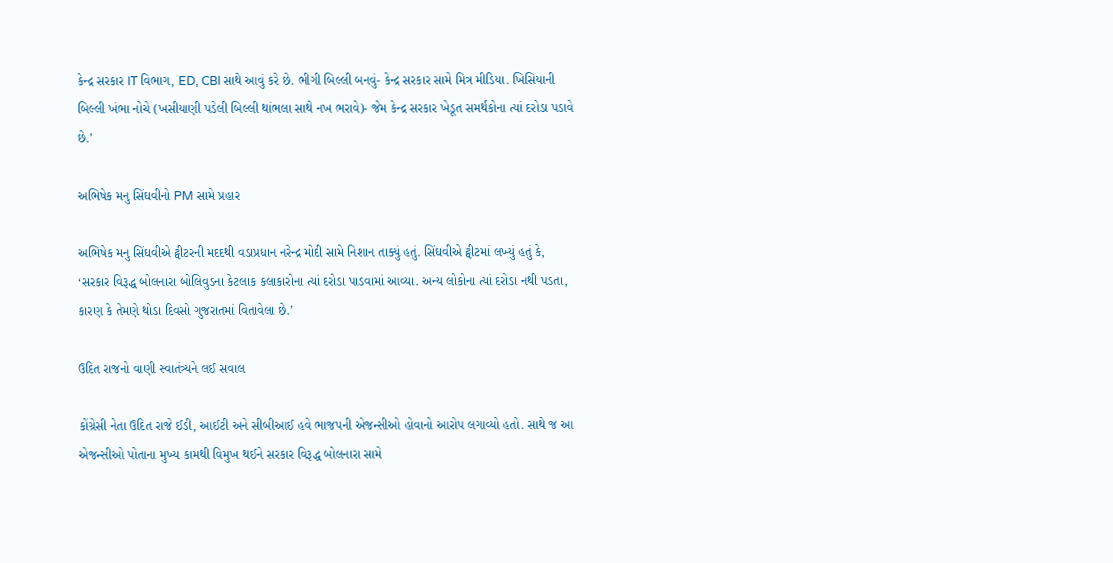કેન્દ્ર સરકાર IT વિભાગ, ED, CBI સાથે આવું કરે છે. ભીગી બિલ્લી બનવું- કેન્દ્ર સરકાર સામે મિત્ર મીડિયા. ખિસિયાની બિલ્લી ખંભા નોચે (ખસીયાણી પડેલી બિલ્લી થાંભલા સાથે નખ ભરાવે)- જેમ કેન્દ્ર સરકાર ખેડૂત સમર્થકોના ત્યાં દરોડા પડાવે છે.’

અભિષેક મનુ સિંઘવીનો PM સામે પ્રહાર

અભિષેક મનુ સિંઘવીએ ટ્વીટરની મદદથી વડાપ્રધાન નરેન્દ્ર મોદી સામે નિશાન તાક્યું હતું. સિંઘવીએ ટ્વીટમાં લખ્યું હતું કે, ‘સરકાર વિરૂદ્ધ બોલનારા બોલિવુડના કેટલાક કલાકારોના ત્યાં દરોડા પાડવામાં આવ્યા. અન્ય લોકોના ત્યાં દરોડા નથી પડતા, કારણ કે તેમણે થોડા દિવસો ગુજરાતમાં વિતાવેલા છે.’

ઉદિત રાજનો વાણી સ્વાતંત્ર્યને લઈ સવાલ

કોંગ્રેસી નેતા ઉદિત રાજે ઈડી, આઈટી અને સીબીઆઈ હવે ભાજપની એજન્સીઓ હોવાનો આરોપ લગાવ્યો હતો. સાથે જ આ એજન્સીઓ પોતાના મુખ્ય કામથી વિમુખ થઈને સરકાર વિરૂદ્ધ બોલનારા સામે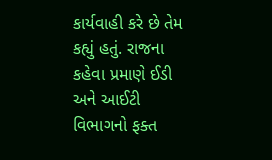કાર્યવાહી કરે છે તેમ કહ્યું હતું. રાજના કહેવા પ્રમાણે ઈડી અને આઈટી વિભાગનો ફક્ત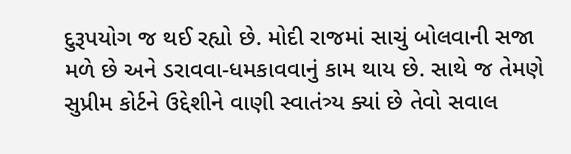દુરૂપયોગ જ થઈ રહ્યો છે. મોદી રાજમાં સાચું બોલવાની સજા મળે છે અને ડરાવવા-ધમકાવવાનું કામ થાય છે. સાથે જ તેમણે સુપ્રીમ કોર્ટને ઉદ્દેશીને વાણી સ્વાતંત્ર્ય ક્યાં છે તેવો સવાલ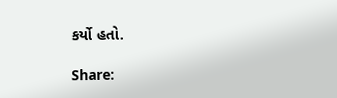કર્યો હતો.

Share: